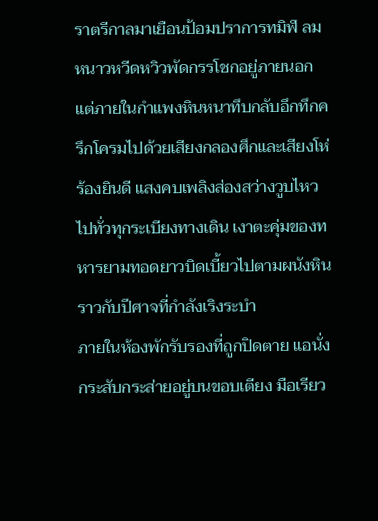ราตรีกาลมาเยือนป้อมปราการทมิฬ ลมหนาวหวีดหวิวพัดกรรโชกอยู่ภายนอก แต่ภายในกำแพงหินหนาทึบกลับอึกทึกครึกโครมไปด้วยเสียงกลองศึกและเสียงโห่ร้องยินดี แสงคบเพลิงส่องสว่างวูบไหวไปทั่วทุกระเบียงทางเดิน เงาตะคุ่มของทหารยามทอดยาวบิดเบี้ยวไปตามผนังหินราวกับปีศาจที่กำลังเริงระบำ
ภายในห้องพักรับรองที่ถูกปิดตาย แอนั่งกระสับกระส่ายอยู่บนขอบเตียง มือเรียว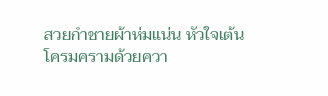สวยกำชายผ้าห่มแน่น หัวใจเต้นโครมครามด้วยควา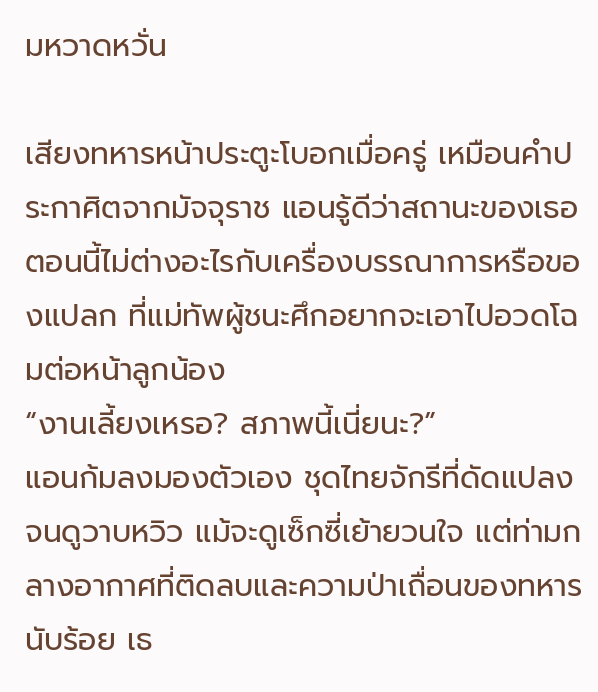มหวาดหวั่น

เสียงทหารหน้าประตูะโบอกเมื่อครู่ เหมือนคำประกาศิตจากมัจจุราช แอนรู้ดีว่าสถานะของเธอตอนนี้ไม่ต่างอะไรกับเครื่องบรรณาการหรือของแปลก ที่แม่ทัพผู้ชนะศึกอยากจะเอาไปอวดโฉมต่อหน้าลูกน้อง
“งานเลี้ยงเหรอ? สภาพนี้เนี่ยนะ?”
แอนก้มลงมองตัวเอง ชุดไทยจักรีที่ดัดแปลงจนดูวาบหวิว แม้จะดูเซ็กซี่เย้ายวนใจ แต่ท่ามกลางอากาศที่ติดลบและความป่าเถื่อนของทหารนับร้อย เธ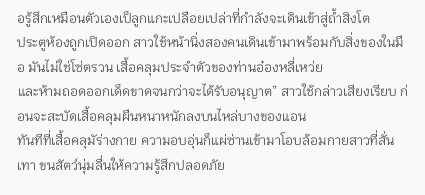อรู้สึกเหมือนตัวเองเป็ลูกแกะเปลือยเปล่าที่กำลังจะเดินเข้าสู่ถ้ำสิงโต
ประตูห้องถูกเปิดออก สาวใช้หน้านิ่งสองคนเดินเข้ามาพร้อมกับสิ่งของในมือ มันไม่ใช่โซ่ตรวน เสื้อคลุมประจำตัวของท่านอ๋องหลี่เหว่ย
และห้ามถอดออกเด็ดขาดจนกว่าจะได้รับอนุญาต” สาวใช้กล่าวเสียงเรียบ ก่อนจะสะบัดเสื้อคลุมผืนหนาหนักลงบนไหล่บางของแอน
ทันทีที่เสื้อคลุมัร่างกาย ความอบอุ่นก็แผ่ซ่านเข้ามาโอบล้อมกายสาวที่สั่นเทา ขนสัตว์นุ่มลื่นให้ความรู้สึกปลอดภัย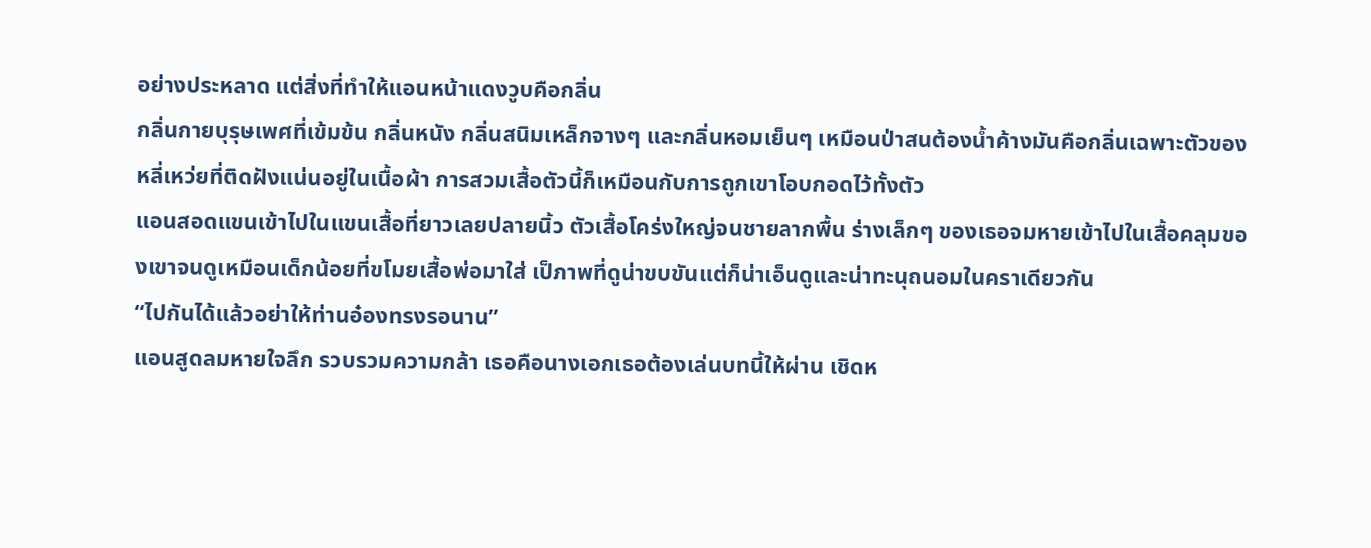อย่างประหลาด แต่สิ่งที่ทำให้แอนหน้าแดงวูบคือกลิ่น
กลิ่นกายบุรุษเพศที่เข้มข้น กลิ่นหนัง กลิ่นสนิมเหล็กจางๆ และกลิ่นหอมเย็นๆ เหมือนป่าสนต้องน้ำค้างมันคือกลิ่นเฉพาะตัวของหลี่เหว่ยที่ติดฝังแน่นอยู่ในเนื้อผ้า การสวมเสื้อตัวนี้ก็เหมือนกับการถูกเขาโอบกอดไว้ทั้งตัว
แอนสอดแขนเข้าไปในแขนเสื้อที่ยาวเลยปลายนิ้ว ตัวเสื้อโคร่งใหญ่จนชายลากพื้น ร่างเล็กๆ ของเธอจมหายเข้าไปในเสื้อคลุมของเขาจนดูเหมือนเด็กน้อยที่ขโมยเสื้อพ่อมาใส่ เป็ภาพที่ดูน่าขบขันแต่ก็น่าเอ็นดูและน่าทะนุถนอมในคราเดียวกัน
“ไปกันได้แล้วอย่าให้ท่านอ๋องทรงรอนาน”
แอนสูดลมหายใจลึก รวบรวมความกล้า เธอคือนางเอกเธอต้องเล่นบทนี้ให้ผ่าน เชิดห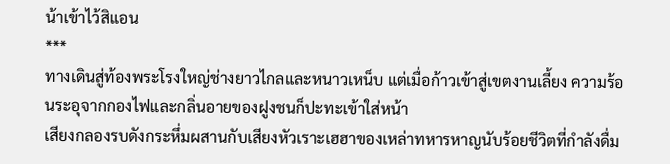น้าเข้าไว้สิแอน
***
ทางเดินสู่ท้องพระโรงใหญ่ช่างยาวไกลและหนาวเหน็บ แต่เมื่อก้าวเข้าสู่เขตงานเลี้ยง ความร้อนระอุจากกองไฟและกลิ่นอายของฝูงชนก็ปะทะเข้าใส่หน้า
เสียงกลองรบดังกระหึ่มผสานกับเสียงหัวเราะเฮฮาของเหล่าทหารหาญนับร้อยชีวิตที่กำลังดื่ม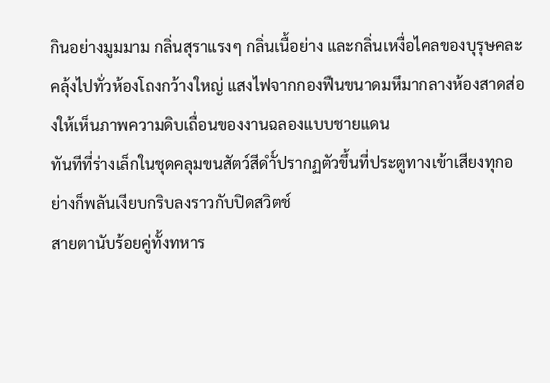กินอย่างมูมมาม กลิ่นสุราแรงๆ กลิ่นเนื้อย่าง และกลิ่นเหงื่อไคลของบุรุษคละคลุ้งไปทั่วห้องโถงกว้างใหญ่ แสงไฟจากกองฟืนขนาดมหึมากลางห้องสาดส่องให้เห็นภาพความดิบเถื่อนของงานฉลองแบบชายแดน
ทันทีที่ร่างเล็กในชุดคลุมขนสัตว์สีดำั์ปรากฏตัวขึ้นที่ประตูทางเข้าเสียงทุกอย่างก็พลันเงียบกริบลงราวกับปิดสวิตช์
สายตานับร้อยคู่ทั้งทหาร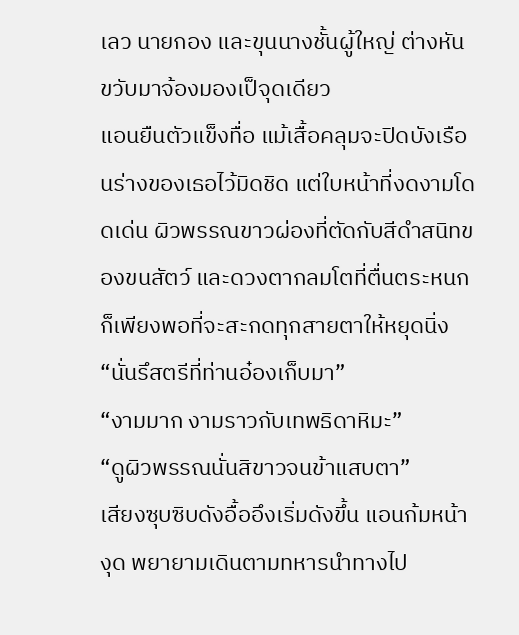เลว นายกอง และขุนนางชั้นผู้ใหญ่ ต่างหันขวับมาจ้องมองเป็จุดเดียว
แอนยืนตัวแข็งทื่อ แม้เสื้อคลุมจะปิดบังเรือนร่างของเธอไว้มิดชิด แต่ใบหน้าที่งดงามโดดเด่น ผิวพรรณขาวผ่องที่ตัดกับสีดำสนิทของขนสัตว์ และดวงตากลมโตที่ตื่นตระหนก ก็เพียงพอที่จะสะกดทุกสายตาให้หยุดนิ่ง
“นั่นรึสตรีที่ท่านอ๋องเก็บมา”
“งามมาก งามราวกับเทพธิดาหิมะ”
“ดูผิวพรรณนั่นสิขาวจนข้าแสบตา”
เสียงซุบซิบดังอื้ออึงเริ่มดังขึ้น แอนก้มหน้างุด พยายามเดินตามทหารนำทางไป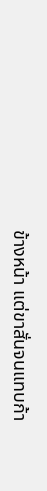ข้างหน้า แต่ขาสั่นจนแทบก้า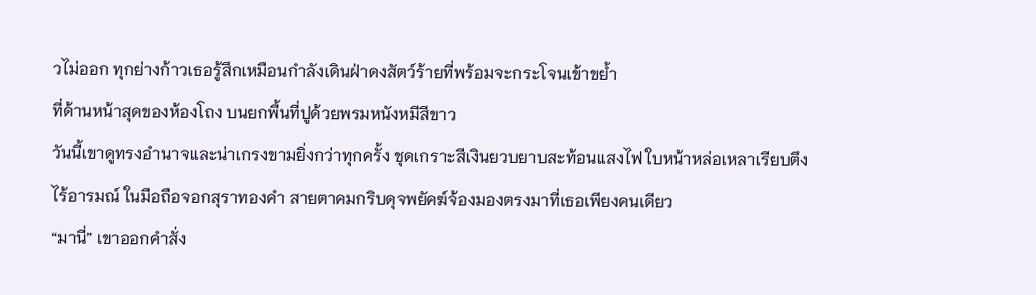วไม่ออก ทุกย่างก้าวเธอรู้สึกเหมือนกำลังเดินฝ่าดงสัตว์ร้ายที่พร้อมจะกระโจนเข้าขย้ำ
ที่ด้านหน้าสุดของห้องโถง บนยกพื้นที่ปูด้วยพรมหนังหมีสีขาว
วันนี้เขาดูทรงอำนาจและน่าเกรงขามยิ่งกว่าทุกครั้ง ชุดเกราะสีเงินยวบยาบสะท้อนแสงไฟ ใบหน้าหล่อเหลาเรียบตึงไร้อารมณ์ ในมือถือจอกสุราทองคำ สายตาคมกริบดุจพยัคฆ์จ้องมองตรงมาที่เธอเพียงคนเดียว
“มานี่” เขาออกคำสั่ง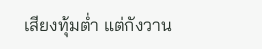เสียงทุ้มต่ำ แต่กังวาน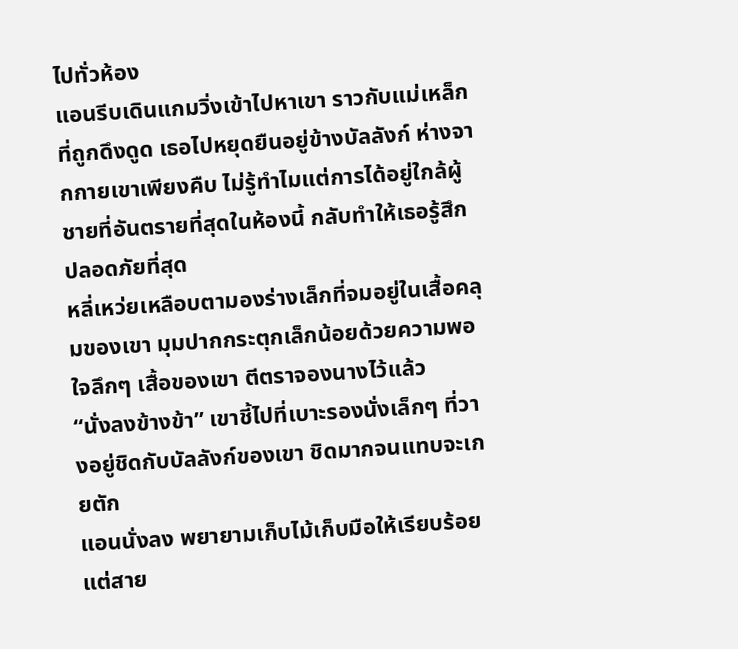ไปทั่วห้อง
แอนรีบเดินแกมวิ่งเข้าไปหาเขา ราวกับแม่เหล็กที่ถูกดึงดูด เธอไปหยุดยืนอยู่ข้างบัลลังก์ ห่างจากกายเขาเพียงคืบ ไม่รู้ทำไมแต่การได้อยู่ใกล้ผู้ชายที่อันตรายที่สุดในห้องนี้ กลับทำให้เธอรู้สึกปลอดภัยที่สุด
หลี่เหว่ยเหลือบตามองร่างเล็กที่จมอยู่ในเสื้อคลุมของเขา มุมปากกระตุกเล็กน้อยด้วยความพอใจลึกๆ เสื้อของเขา ตีตราจองนางไว้แล้ว
“นั่งลงข้างข้า” เขาชี้ไปที่เบาะรองนั่งเล็กๆ ที่วางอยู่ชิดกับบัลลังก์ของเขา ชิดมากจนแทบจะเกยตัก
แอนนั่งลง พยายามเก็บไม้เก็บมือให้เรียบร้อย แต่สาย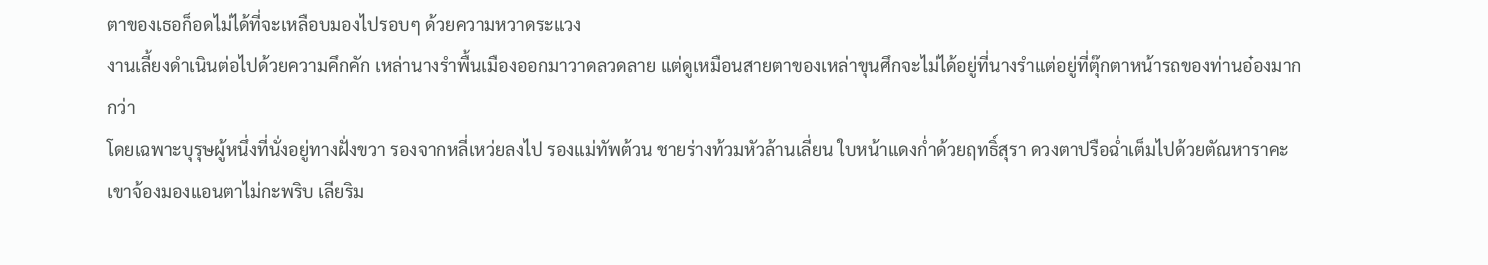ตาของเธอก็อดไม่ได้ที่จะเหลือบมองไปรอบๆ ด้วยความหวาดระแวง
งานเลี้ยงดำเนินต่อไปด้วยความคึกคัก เหล่านางรำพื้นเมืองออกมาวาดลวดลาย แต่ดูเหมือนสายตาของเหล่าขุนศึกจะไม่ได้อยู่ที่นางรำแต่อยู่ที่ตุ๊กตาหน้ารถของท่านอ๋องมากกว่า
โดยเฉพาะบุรุษผู้หนึ่งที่นั่งอยู่ทางฝั่งขวา รองจากหลี่เหว่ยลงไป รองแม่ทัพต้วน ชายร่างท้วมหัวล้านเลี่ยน ใบหน้าแดงก่ำด้วยฤทธิ์สุรา ดวงตาปรือฉ่ำเต็มไปด้วยตัณหาราคะ เขาจ้องมองแอนตาไม่กะพริบ เลียริม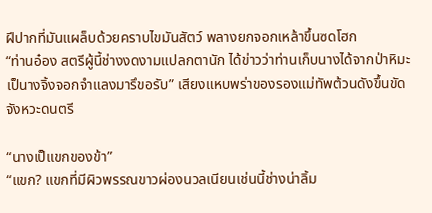ฝีปากที่มันแผล็บด้วยคราบไขมันสัตว์ พลางยกจอกเหล้าขึ้นซดโฮก
“ท่านอ๋อง สตรีผู้นี้ช่างงดงามแปลกตานัก ได้ข่าวว่าท่านเก็บนางได้จากป่าหิมะ เป็นางจิ้งจอกจำแลงมารึขอรับ” เสียงแหบพร่าของรองแม่ทัพต้วนดังขึ้นขัดจังหวะดนตรี

“นางเป็แขกของข้า”
“แขก? แขกที่มีผิวพรรณขาวผ่องนวลเนียนเช่นนี้ช่างน่าลิ้ม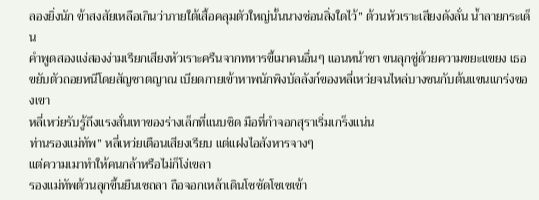ลองยิ่งนัก ข้าสงสัยเหลือเกินว่าภายใต้เสื้อคลุมตัวใหญ่นั้นนางซ่อนสิ่งใดไว้” ต้วนหัวเราะเสียงดังลั่น น้ำลายกระเด็น
คำพูดสองแง่สองง่ามเรียกเสียงหัวเราะครืนจากทหารขี้เมาคนอื่นๆ แอนหน้าชา ขนลุกซู่ด้วยความขยะแขยง เธอขยับตัวถอยหนีโดยสัญชาตญาณ เบียดกายเข้าหาพนักพิงบัลลังก์ของหลี่เหว่ยจนไหล่บางชนกับต้นแขนแกร่งของเขา
หลี่เหว่ยรับรู้ถึงแรงสั่นเทาของร่างเล็กที่แนบชิด มือที่กำจอกสุราเริ่มเกร็งแน่น
ท่านรองแม่ทัพ” หลี่เหว่ยเตือนเสียงเรียบ แต่แฝงไอสังหารจางๆ
แต่ความเมาทำให้คนกล้าหรือไม่ก็โง่เขลา
รองแม่ทัพต้วนลุกขึ้นยืนเซถลา ถือจอกเหล้าเดินโซซัดโซเซเข้า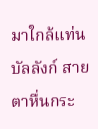มาใกล้แท่นบัลลังก์ สายตาหื่นกระ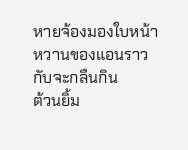หายจ้องมองใบหน้าหวานของแอนราวกับจะกลืนกิน
ต้วนยิ้ม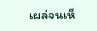เผล่จนเห็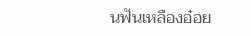นฟันเหลืองอ๋อย